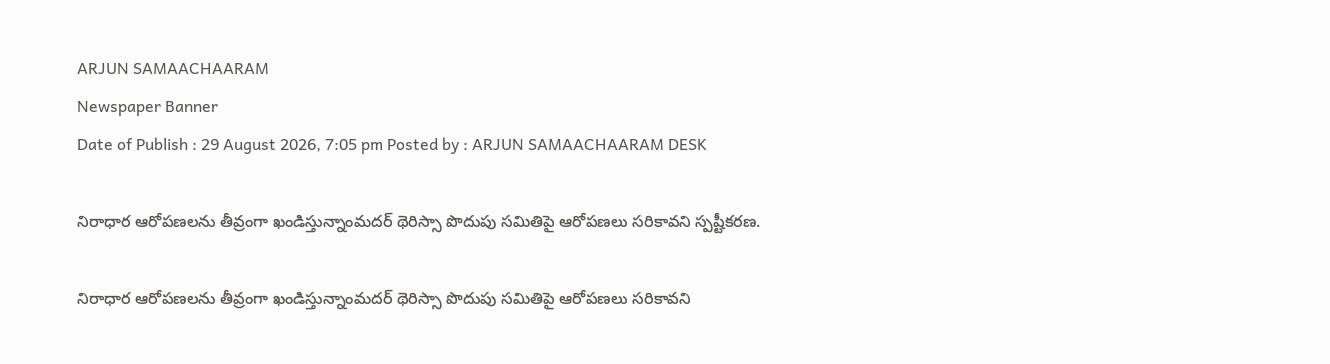ARJUN SAMAACHAARAM
Newspaper Banner
Date of Publish : 29 August 2026, 7:05 pm Posted by : ARJUN SAMAACHAARAM DESK

నిరాధార ఆరోపణలను తీవ్రంగా ఖండిస్తున్నాంమదర్ థెరిస్సా పొదుపు సమితిపై ఆరోపణలు సరికావని స్పష్టీకరణ.

నిరాధార ఆరోపణలను తీవ్రంగా ఖండిస్తున్నాంమదర్ థెరిస్సా పొదుపు సమితిపై ఆరోపణలు సరికావని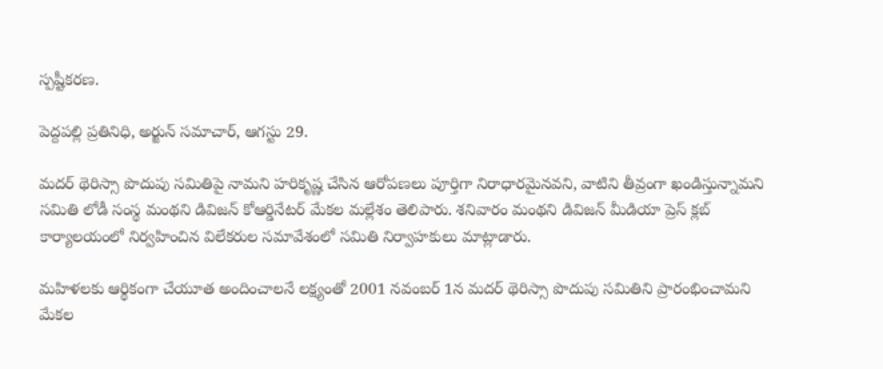స్పష్టీకరణ.

పెద్దపల్లి ప్రతినిధి, అర్జున్ సమాచార్, ఆగస్టు 29.

మదర్ థెరిస్సా పొదుపు సమితిపై నామని హరికృష్ణ చేసిన ఆరోపణలు పూర్తిగా నిరాధారమైనవని, వాటిని తీవ్రంగా ఖండిస్తున్నామని సమితి లోడీ సంస్థ మంథని డివిజన్ కోఆర్డినేటర్ మేకల మల్లేశం తెలిపారు. శనివారం మంథని డివిజన్ మీడియా ప్రెస్ క్లబ్ కార్యాలయంలో నిర్వహించిన విలేకరుల సమావేశంలో సమితి నిర్వాహకులు మాట్లాడారు.

మహిళలకు ఆర్థికంగా చేయూత అందించాలనే లక్ష్యంతో 2001 నవంబర్ 1న మదర్ థెరిస్సా పొదుపు సమితిని ప్రారంభించామని మేకల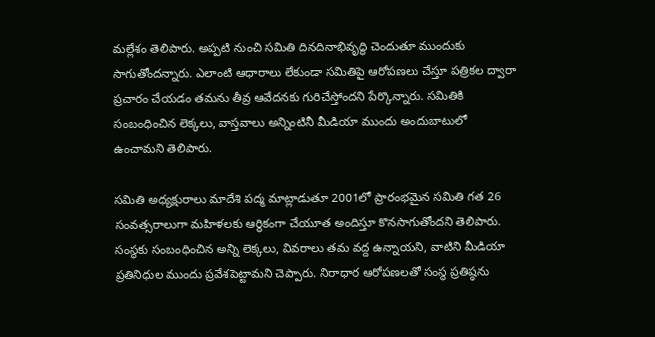మల్లేశం తెలిపారు. అప్పటి నుంచి సమితి దినదినాభివృద్ధి చెందుతూ ముందుకు సాగుతోందన్నారు. ఎలాంటి ఆధారాలు లేకుండా సమితిపై ఆరోపణలు చేస్తూ పత్రికల ద్వారా ప్రచారం చేయడం తమను తీవ్ర ఆవేదనకు గురిచేస్తోందని పేర్కొన్నారు. సమితికి సంబంధించిన లెక్కలు, వాస్తవాలు అన్నింటినీ మీడియా ముందు అందుబాటులో ఉంచామని తెలిపారు.

సమితి అధ్యక్షురాలు మాదేశి పద్మ మాట్లాడుతూ 2001లో ప్రారంభమైన సమితి గత 26 సంవత్సరాలుగా మహిళలకు ఆర్థికంగా చేయూత అందిస్తూ కొనసాగుతోందని తెలిపారు. సంస్థకు సంబంధించిన అన్ని లెక్కలు, వివరాలు తమ వద్ద ఉన్నాయని, వాటిని మీడియా ప్రతినిధుల ముందు ప్రవేశపెట్టామని చెప్పారు. నిరాధార ఆరోపణలతో సంస్థ ప్రతిష్ఠను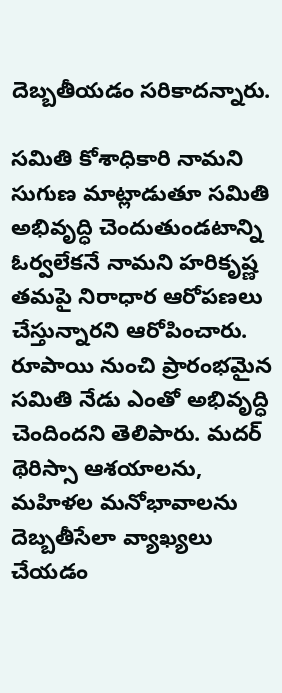దెబ్బతీయడం సరికాదన్నారు.

సమితి కోశాధికారి నామని సుగుణ మాట్లాడుతూ సమితి అభివృద్ధి చెందుతుండటాన్ని ఓర్వలేకనే నామని హరికృష్ణ తమపై నిరాధార ఆరోపణలు చేస్తున్నారని ఆరోపించారు. రూపాయి నుంచి ప్రారంభమైన సమితి నేడు ఎంతో అభివృద్ధి చెందిందని తెలిపారు. మదర్ థెరిస్సా ఆశయాలను, మహిళల మనోభావాలను దెబ్బతీసేలా వ్యాఖ్యలు చేయడం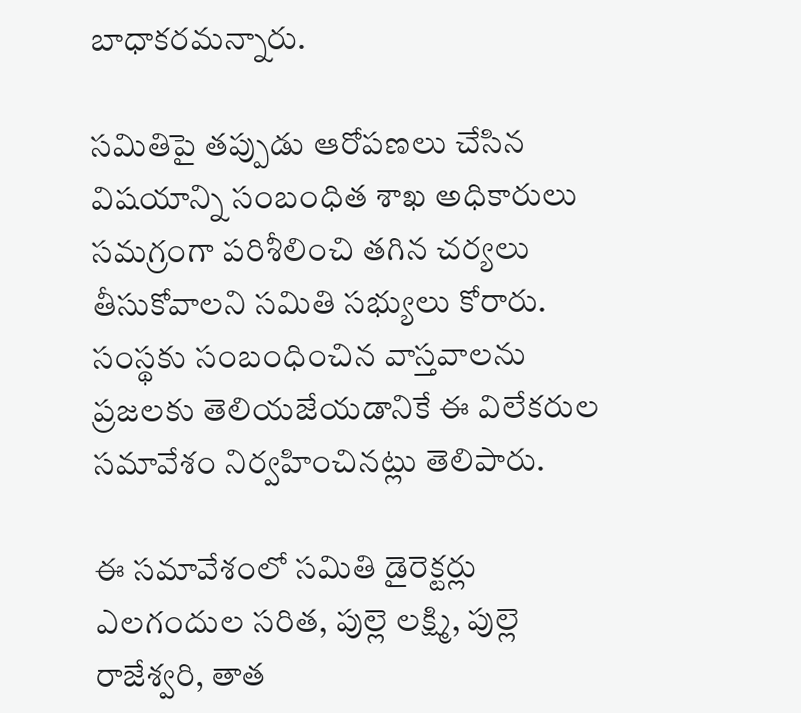బాధాకరమన్నారు.

సమితిపై తప్పుడు ఆరోపణలు చేసిన విషయాన్ని సంబంధిత శాఖ అధికారులు సమగ్రంగా పరిశీలించి తగిన చర్యలు తీసుకోవాలని సమితి సభ్యులు కోరారు. సంస్థకు సంబంధించిన వాస్తవాలను ప్రజలకు తెలియజేయడానికే ఈ విలేకరుల సమావేశం నిర్వహించినట్లు తెలిపారు.

ఈ సమావేశంలో సమితి డైరెక్టర్లు ఎలగందుల సరిత, పుల్లె లక్ష్మి, పుల్లె రాజేశ్వరి, తాత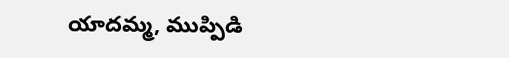యాదమ్మ, ముప్పిడి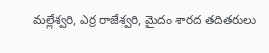మల్లేశ్వరి, ఎర్ర రాజేశ్వరి, మైదం శారద తదితరులు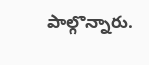పాల్గొన్నారు.